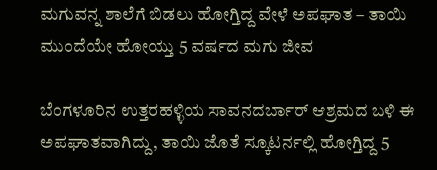ಮಗುವನ್ನ ಶಾಲೆಗೆ ಬಿಡಲು ಹೋಗ್ತಿದ್ದ ವೇಳೆ ಅಪಘಾತ – ತಾಯಿ ಮುಂದೆಯೇ ಹೋಯ್ತು 5 ವರ್ಷದ ಮಗು ಜೀವ

ಬೆಂಗಳೂರಿನ ಉತ್ತರಹಳ್ಳಿಯ ಸಾವನದರ್ಬಾರ್ ಆಶ್ರಮದ ಬಳಿ ಈ ಅಪಘಾತವಾಗಿದ್ದು, ತಾಯಿ ಜೊತೆ ಸ್ಕೂಟರ್ನಲ್ಲಿ ಹೋಗ್ತಿದ್ದ 5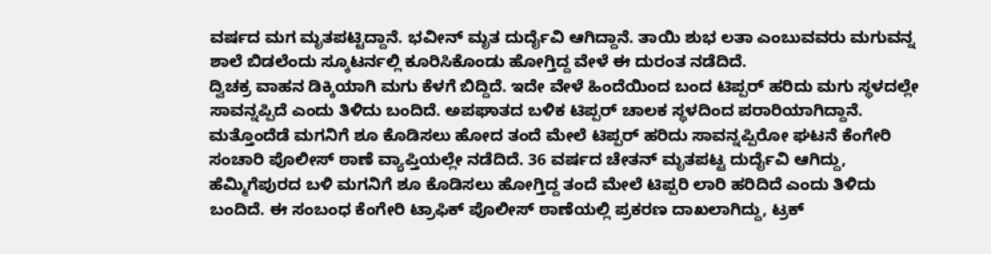ವರ್ಷದ ಮಗ ಮೃತಪಟ್ಟಿದ್ದಾನೆ. ಭವೀನ್ ಮೃತ ದುರ್ದೈವಿ ಆಗಿದ್ದಾನೆ. ತಾಯಿ ಶುಭ ಲತಾ ಎಂಬುವವರು ಮಗುವನ್ನ ಶಾಲೆ ಬಿಡಲೆಂದು ಸ್ಕೂಟರ್ನಲ್ಲಿ ಕೂರಿಸಿಕೊಂಡು ಹೋಗ್ತಿದ್ದ ವೇಳೆ ಈ ದುರಂತ ನಡೆದಿದೆ.
ದ್ವಿಚಕ್ರ ವಾಹನ ಡಿಕ್ಕಿಯಾಗಿ ಮಗು ಕೆಳಗೆ ಬಿದ್ದಿದೆ. ಇದೇ ವೇಳೆ ಹಿಂದೆಯಿಂದ ಬಂದ ಟಿಪ್ಪರ್ ಹರಿದು ಮಗು ಸ್ಥಳದಲ್ಲೇ ಸಾವನ್ನಪ್ಪಿದೆ ಎಂದು ತಿಳಿದು ಬಂದಿದೆ. ಅಪಘಾತದ ಬಳಿಕ ಟಿಪ್ಪರ್ ಚಾಲಕ ಸ್ಥಳದಿಂದ ಪರಾರಿಯಾಗಿದ್ದಾನೆ.
ಮತ್ತೊಂದೆಡೆ ಮಗನಿಗೆ ಶೂ ಕೊಡಿಸಲು ಹೋದ ತಂದೆ ಮೇಲೆ ಟಿಪ್ಪರ್ ಹರಿದು ಸಾವನ್ನಪ್ಪಿರೋ ಘಟನೆ ಕೆಂಗೇರಿ ಸಂಚಾರಿ ಪೊಲೀಸ್ ಠಾಣೆ ವ್ಯಾಪ್ತಿಯಲ್ಲೇ ನಡೆದಿದೆ. 36 ವರ್ಷದ ಚೇತನ್ ಮೃತಪಟ್ಟ ದುರ್ದೈವಿ ಆಗಿದ್ದು, ಹೆಮ್ಮಿಗೆಪುರದ ಬಳಿ ಮಗನಿಗೆ ಶೂ ಕೊಡಿಸಲು ಹೋಗ್ತಿದ್ದ ತಂದೆ ಮೇಲೆ ಟಿಪ್ಪರಿ ಲಾರಿ ಹರಿದಿದೆ ಎಂದು ತಿಳಿದು ಬಂದಿದೆ. ಈ ಸಂಬಂಧ ಕೆಂಗೇರಿ ಟ್ರಾಫಿಕ್ ಪೊಲೀಸ್ ಠಾಣೆಯಲ್ಲಿ ಪ್ರಕರಣ ದಾಖಲಾಗಿದ್ದು, ಟ್ರಕ್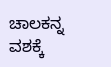ಚಾಲಕನ್ನ ವಶಕ್ಕೆ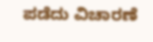ಪಡೆದು ವಿಚಾರಣೆ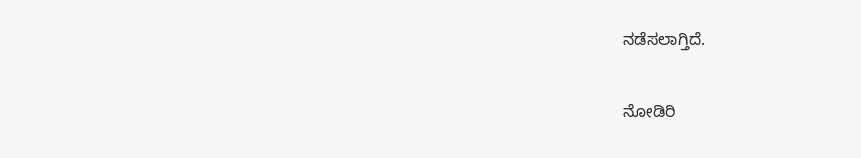ನಡೆಸಲಾಗ್ತಿದೆ.

ನೋಡಿರಿ